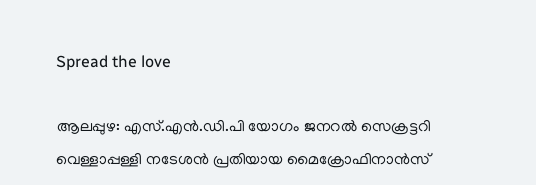Spread the love

ആലപ്പുഴ: എസ്.എൻ.ഡി.പി യോഗം ജനറല്‍ സെക്രട്ടറി വെള്ളാപ്പള്ളി നടേശൻ പ്രതിയായ മൈക്രോഫിനാൻസ്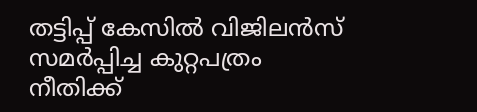തട്ടിപ്പ് കേസില്‍ വിജിലൻസ് സമർപ്പിച്ച കുറ്റപത്രം നീതിക്ക്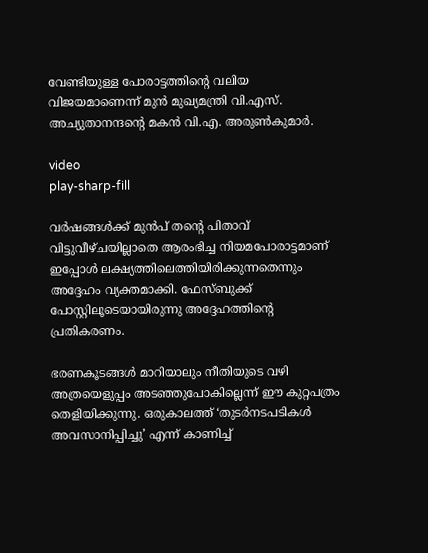വേണ്ടിയുള്ള പോരാട്ടത്തിന്റെ വലിയ വിജയമാണെന്ന് മുൻ മുഖ്യമന്ത്രി വി.എസ്.
അച്യുതാനന്ദന്റെ മകൻ വി.എ. അരുണ്‍കുമാർ.

video
play-sharp-fill

വർഷങ്ങള്‍ക്ക് മുൻപ് തന്റെ പിതാവ് വിട്ടുവീഴ്ചയില്ലാതെ ആരംഭിച്ച നിയമപോരാട്ടമാണ് ഇപ്പോള്‍ ലക്ഷ്യത്തിലെത്തിയിരിക്കുന്നതെന്നും അദ്ദേഹം വ്യക്തമാക്കി. ഫേസ്ബുക്ക് പോസ്റ്റിലൂടെയായിരുന്നു അദ്ദേഹത്തിന്റെ പ്രതികരണം.

ഭരണകൂടങ്ങള്‍ മാറിയാലും നീതിയുടെ വഴി അത്രയെളുപ്പം അടഞ്ഞുപോകില്ലെന്ന് ഈ കുറ്റപത്രം തെളിയിക്കുന്നു. ഒരുകാലത്ത് ‘തുടർനടപടികള്‍ അവസാനിപ്പിച്ചു’ എന്ന് കാണിച്ച്‌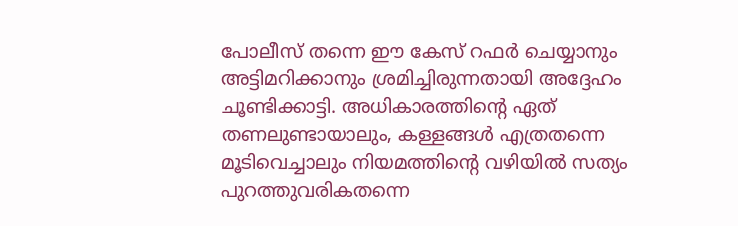പോലീസ് തന്നെ ഈ കേസ് റഫർ ചെയ്യാനും അട്ടിമറിക്കാനും ശ്രമിച്ചിരുന്നതായി അദ്ദേഹം ചൂണ്ടിക്കാട്ടി. അധികാരത്തിന്റെ ഏത് തണലുണ്ടായാലും, കള്ളങ്ങള്‍ എത്രതന്നെ മൂടിവെച്ചാലും നിയമത്തിന്റെ വഴിയില്‍ സത്യം പുറത്തുവരികതന്നെ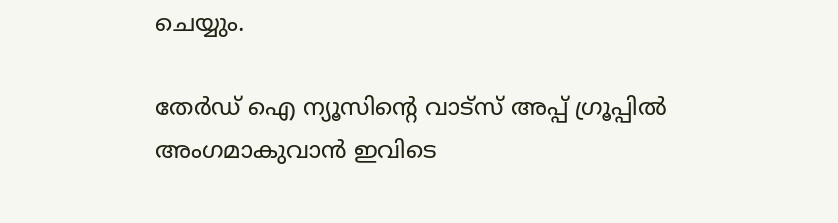ചെയ്യും.

തേർഡ് ഐ ന്യൂസിന്റെ വാട്സ് അപ്പ് ഗ്രൂപ്പിൽ അംഗമാകുവാൻ ഇവിടെ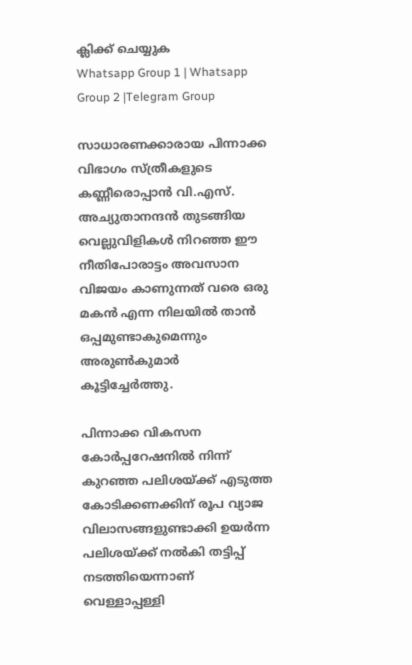ക്ലിക്ക് ചെയ്യുക
Whatsapp Group 1 | Whatsapp Group 2 |Telegram Group

സാധാരണക്കാരായ പിന്നാക്ക വിഭാഗം സ്ത്രീകളുടെ കണ്ണീരൊപ്പാൻ വി.എസ്. അച്യുതാനന്ദൻ തുടങ്ങിയ വെല്ലുവിളികള്‍ നിറഞ്ഞ ഈ നീതിപോരാട്ടം അവസാന വിജയം കാണുന്നത് വരെ ഒരു മകൻ എന്ന നിലയില്‍ താൻ ഒപ്പമുണ്ടാകുമെന്നും അരുണ്‍കുമാർ കൂട്ടിച്ചേർത്തു.

പിന്നാക്ക വികസന കോർപ്പറേഷനില്‍ നിന്ന് കുറഞ്ഞ പലിശയ്ക്ക് എടുത്ത കോടിക്കണക്കിന് രൂപ വ്യാജ വിലാസങ്ങളുണ്ടാക്കി ഉയർന്ന പലിശയ്ക്ക് നല്‍കി തട്ടിപ്പ് നടത്തിയെന്നാണ് വെള്ളാപ്പള്ളി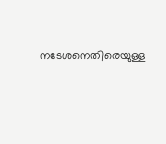നടേശനെതിരെയുള്ള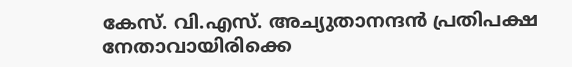കേസ്. വി.എസ്. അച്യുതാനന്ദൻ പ്രതിപക്ഷ നേതാവായിരിക്കെ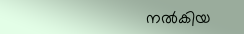നല്‍കിയ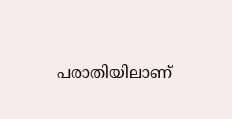പരാതിയിലാണ്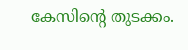കേസിന്റെ തുടക്കം.